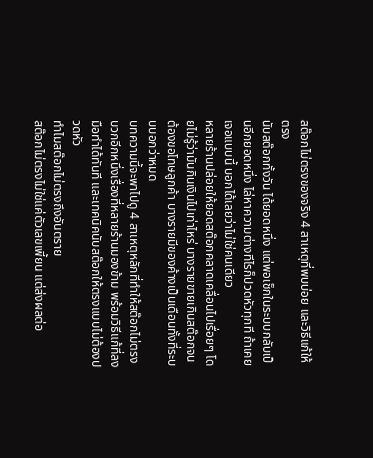สต๊อกไม่ตรงของจริง 4 สาเหตุที่พบบ่อย และวิธีแก้ให้ตรง
นับสต๊อกทั้งวัน ได้ยอดหนึ่ง แต่พอเช็กในระบบกลับเป็นอีกยอดหนึ่ง ไล่หาความต่างทีไรก็ปวดหัวทุกที ถ้าเคยเจอแบบนี้ บอกได้เลยว่าไม่ใช่คนเดียว
หลายร้านปล่อยให้ยอดสต๊อกคลาดเคลื่อนไปเรื่อยๆ โดยไม่รู้ว่ามันกินเงินไปเท่าไหร่ บางรายขายเกินสต๊อกจนต้องขอโทษลูกค้า บางรายมีของค้างเป็นเดือนทั้งที่ระบบบอกว่าหมด
บทความนี้จะพาไปดู 4 สาเหตุหลักที่ทำให้สต๊อกไม่ตรง บวกอีกหนึ่งเรื่องที่หลายร้านมองข้าม พร้อมวิธีแก้ที่ลงมือทำได้ทันที และเทคนิคนับสต๊อกให้ตรงแบบไม่ต้องปวดหัว
ทำไมสต๊อกไม่ตรงถึงอันตราย
สต๊อกไม่ตรงไม่ใช่แค่ตัวเลขเพี้ยน แต่ส่งผลต่อ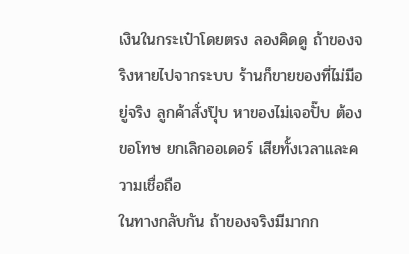เงินในกระเป๋าโดยตรง ลองคิดดู ถ้าของจริงหายไปจากระบบ ร้านก็ขายของที่ไม่มีอยู่จริง ลูกค้าสั่งปุ๊บ หาของไม่เจอปั๊บ ต้องขอโทษ ยกเลิกออเดอร์ เสียทั้งเวลาและความเชื่อถือ
ในทางกลับกัน ถ้าของจริงมีมากก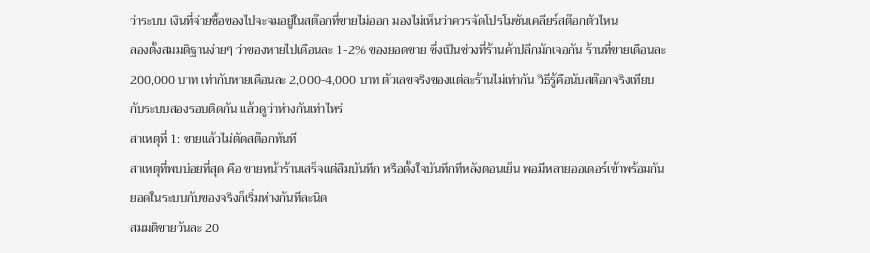ว่าระบบ เงินที่จ่ายซื้อของไปจะจมอยู่ในสต๊อกที่ขายไม่ออก มองไม่เห็นว่าควรจัดโปรโมชันเคลียร์สต๊อกตัวไหน
ลองตั้งสมมติฐานง่ายๆ ว่าของหายไปเดือนละ 1-2% ของยอดขาย ซึ่งเป็นช่วงที่ร้านค้าปลีกมักเจอกัน ร้านที่ขายเดือนละ 200,000 บาท เท่ากับหายเดือนละ 2,000-4,000 บาท ตัวเลขจริงของแต่ละร้านไม่เท่ากัน วิธีรู้คือนับสต๊อกจริงเทียบกับระบบสองรอบติดกัน แล้วดูว่าห่างกันเท่าไหร่
สาเหตุที่ 1: ขายแล้วไม่ตัดสต๊อกทันที
สาเหตุที่พบบ่อยที่สุด คือ ขายหน้าร้านเสร็จแต่ลืมบันทึก หรือตั้งใจบันทึกทีหลังตอนเย็น พอมีหลายออเดอร์เข้าพร้อมกัน ยอดในระบบกับของจริงก็เริ่มห่างกันทีละนิด
สมมติขายวันละ 20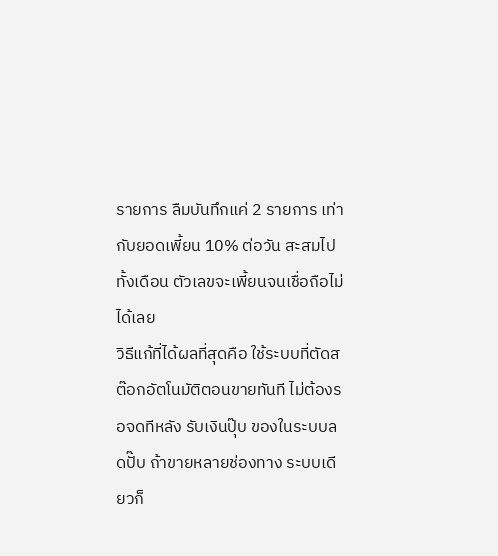รายการ ลืมบันทึกแค่ 2 รายการ เท่ากับยอดเพี้ยน 10% ต่อวัน สะสมไปทั้งเดือน ตัวเลขจะเพี้ยนจนเชื่อถือไม่ได้เลย
วิธีแก้ที่ได้ผลที่สุดคือ ใช้ระบบที่ตัดสต๊อกอัตโนมัติตอนขายทันที ไม่ต้องรอจดทีหลัง รับเงินปุ๊บ ของในระบบลดปั๊บ ถ้าขายหลายช่องทาง ระบบเดียวก็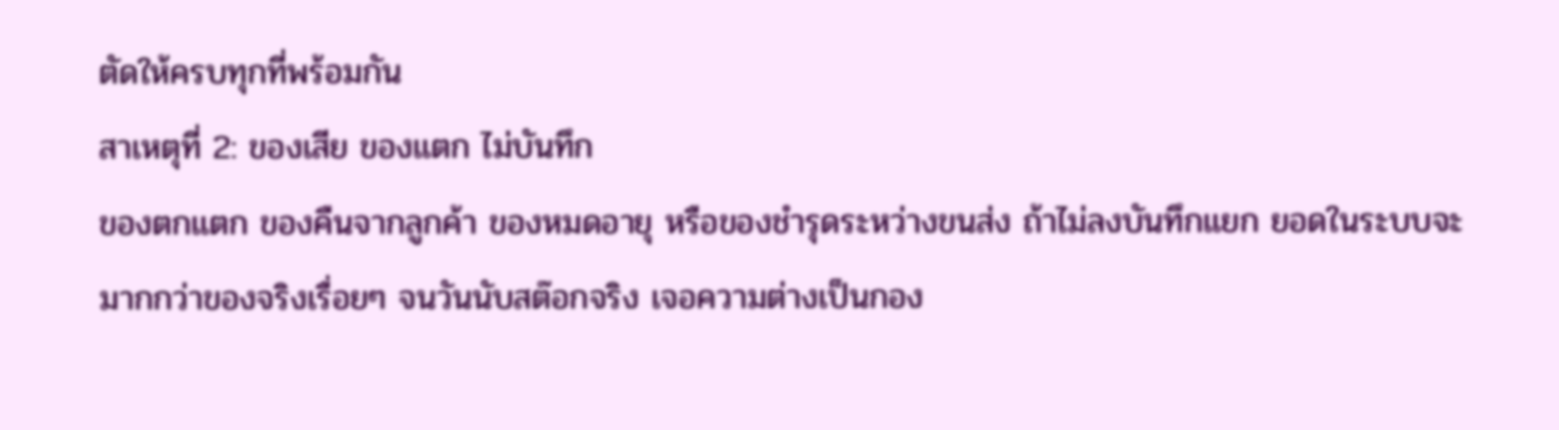ตัดให้ครบทุกที่พร้อมกัน
สาเหตุที่ 2: ของเสีย ของแตก ไม่บันทึก
ของตกแตก ของคืนจากลูกค้า ของหมดอายุ หรือของชำรุดระหว่างขนส่ง ถ้าไม่ลงบันทึกแยก ยอดในระบบจะมากกว่าของจริงเรื่อยๆ จนวันนับสต๊อกจริง เจอความต่างเป็นกอง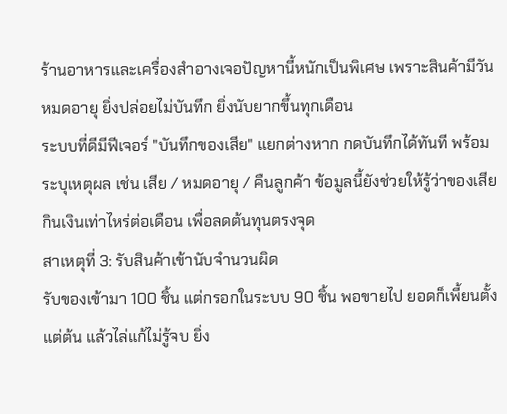ร้านอาหารและเครื่องสำอางเจอปัญหานี้หนักเป็นพิเศษ เพราะสินค้ามีวันหมดอายุ ยิ่งปล่อยไม่บันทึก ยิ่งนับยากขึ้นทุกเดือน
ระบบที่ดีมีฟีเจอร์ "บันทึกของเสีย" แยกต่างหาก กดบันทึกได้ทันที พร้อมระบุเหตุผล เช่น เสีย / หมดอายุ / คืนลูกค้า ข้อมูลนี้ยังช่วยให้รู้ว่าของเสียกินเงินเท่าไหร่ต่อเดือน เพื่อลดต้นทุนตรงจุด
สาเหตุที่ 3: รับสินค้าเข้านับจำนวนผิด
รับของเข้ามา 100 ชิ้น แต่กรอกในระบบ 90 ชิ้น พอขายไป ยอดก็เพี้ยนตั้งแต่ต้น แล้วไล่แก้ไม่รู้จบ ยิ่ง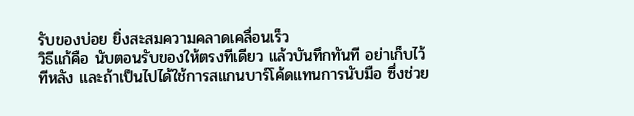รับของบ่อย ยิ่งสะสมความคลาดเคลื่อนเร็ว
วิธีแก้คือ นับตอนรับของให้ตรงทีเดียว แล้วบันทึกทันที อย่าเก็บไว้ทีหลัง และถ้าเป็นไปได้ใช้การสแกนบาร์โค้ดแทนการนับมือ ซึ่งช่วย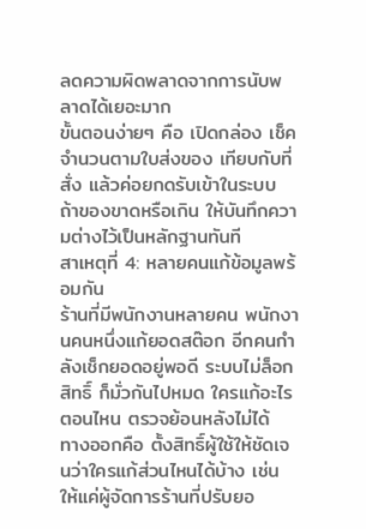ลดความผิดพลาดจากการนับพลาดได้เยอะมาก
ขั้นตอนง่ายๆ คือ เปิดกล่อง เช็คจำนวนตามใบส่งของ เทียบกับที่สั่ง แล้วค่อยกดรับเข้าในระบบ ถ้าของขาดหรือเกิน ให้บันทึกความต่างไว้เป็นหลักฐานทันที
สาเหตุที่ 4: หลายคนแก้ข้อมูลพร้อมกัน
ร้านที่มีพนักงานหลายคน พนักงานคนหนึ่งแก้ยอดสต๊อก อีกคนกำลังเช็กยอดอยู่พอดี ระบบไม่ล็อกสิทธิ์ ก็มั่วกันไปหมด ใครแก้อะไรตอนไหน ตรวจย้อนหลังไม่ได้
ทางออกคือ ตั้งสิทธิ์ผู้ใช้ให้ชัดเจนว่าใครแก้ส่วนไหนได้บ้าง เช่น ให้แค่ผู้จัดการร้านที่ปรับยอ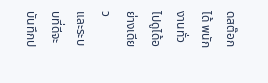ดสต๊อกได้ พนักงานทั่วไปดูได้อย่างเดียว
และระบบที่ดีจะบันทึกป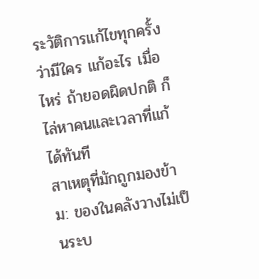ระวัติการแก้ไขทุกครั้ง ว่ามีใคร แก้อะไร เมื่อไหร่ ถ้ายอดผิดปกติ ก็ไล่หาคนและเวลาที่แก้ได้ทันที
สาเหตุที่มักถูกมองข้าม: ของในคลังวางไม่เป็นระบ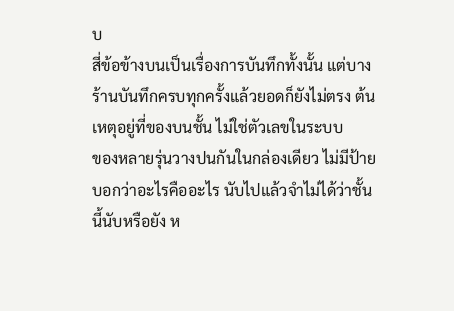บ
สี่ข้อข้างบนเป็นเรื่องการบันทึกทั้งนั้น แต่บางร้านบันทึกครบทุกครั้งแล้วยอดก็ยังไม่ตรง ต้นเหตุอยู่ที่ของบนชั้น ไม่ใช่ตัวเลขในระบบ
ของหลายรุ่นวางปนกันในกล่องเดียว ไม่มีป้ายบอกว่าอะไรคืออะไร นับไปแล้วจำไม่ได้ว่าชั้นนี้นับหรือยัง ห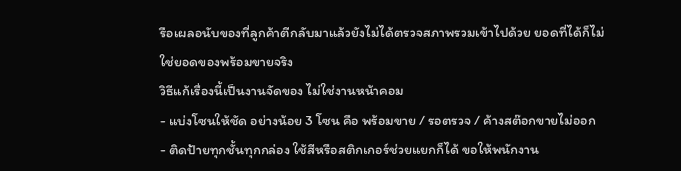รือเผลอนับของที่ลูกค้าตีกลับมาแล้วยังไม่ได้ตรวจสภาพรวมเข้าไปด้วย ยอดที่ได้ก็ไม่ใช่ยอดของพร้อมขายจริง
วิธีแก้เรื่องนี้เป็นงานจัดของ ไม่ใช่งานหน้าคอม
- แบ่งโซนให้ชัด อย่างน้อย 3 โซน คือ พร้อมขาย / รอตรวจ / ค้างสต๊อกขายไม่ออก
- ติดป้ายทุกชั้นทุกกล่อง ใช้สีหรือสติกเกอร์ช่วยแยกก็ได้ ขอให้พนักงาน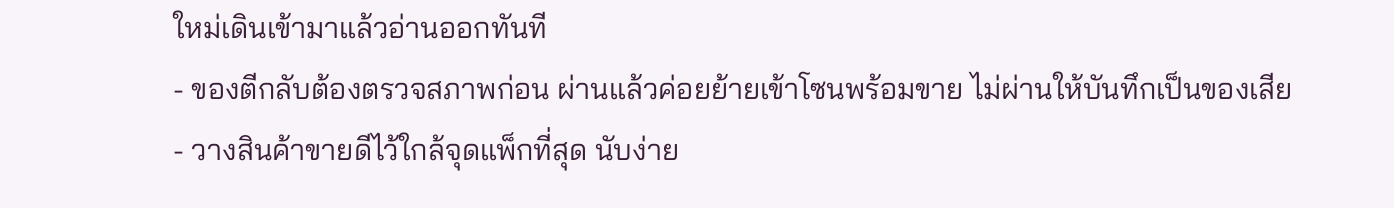ใหม่เดินเข้ามาแล้วอ่านออกทันที
- ของตีกลับต้องตรวจสภาพก่อน ผ่านแล้วค่อยย้ายเข้าโซนพร้อมขาย ไม่ผ่านให้บันทึกเป็นของเสีย
- วางสินค้าขายดีไว้ใกล้จุดแพ็กที่สุด นับง่าย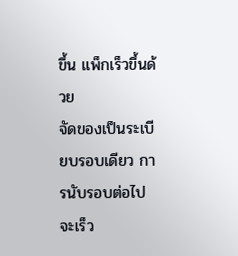ขึ้น แพ็กเร็วขึ้นด้วย
จัดของเป็นระเบียบรอบเดียว การนับรอบต่อไปจะเร็ว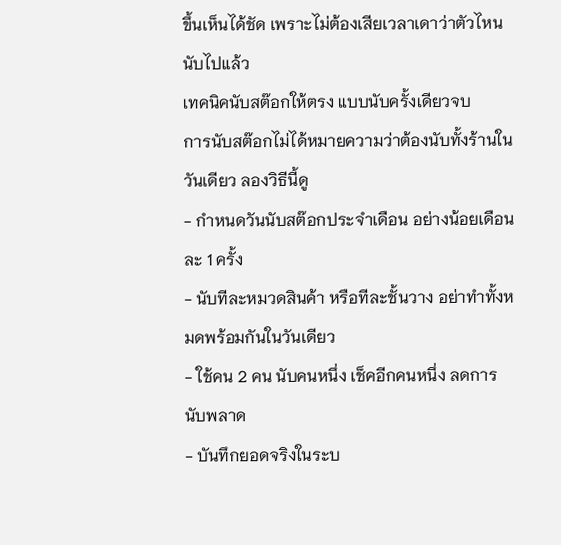ขึ้นเห็นได้ชัด เพราะไม่ต้องเสียเวลาเดาว่าตัวไหนนับไปแล้ว
เทคนิคนับสต๊อกให้ตรง แบบนับครั้งเดียวจบ
การนับสต๊อกไม่ได้หมายความว่าต้องนับทั้งร้านในวันเดียว ลองวิธีนี้ดู
- กำหนดวันนับสต๊อกประจำเดือน อย่างน้อยเดือนละ 1 ครั้ง
- นับทีละหมวดสินค้า หรือทีละชั้นวาง อย่าทำทั้งหมดพร้อมกันในวันเดียว
- ใช้คน 2 คน นับคนหนึ่ง เช็คอีกคนหนึ่ง ลดการนับพลาด
- บันทึกยอดจริงในระบ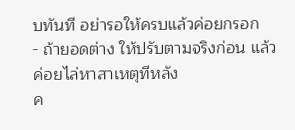บทันที อย่ารอให้ครบแล้วค่อยกรอก
- ถ้ายอดต่าง ให้ปรับตามจริงก่อน แล้วค่อยไล่หาสาเหตุทีหลัง
ค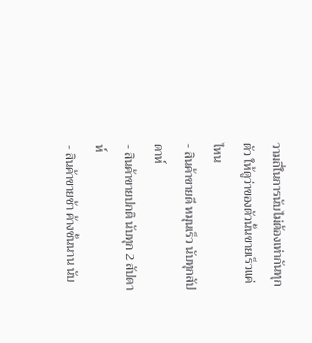วามถี่ในการนับไม่ต้องเท่ากันทุกตัว ให้ดูว่าของตัวนั้นขายเร็วแค่ไหน
- สินค้าขายดี หมุนเร็ว นับทุกสัปดาห์
- สินค้าขายปกติ นับทุก 2 สัปดาห์
- สินค้าขายช้า ค้างชั้นนาน นับ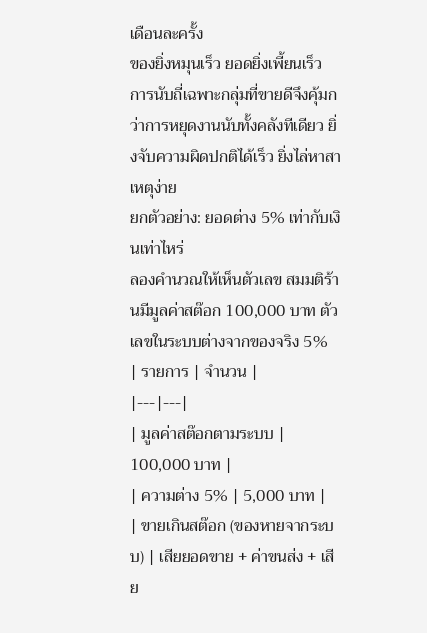เดือนละครั้ง
ของยิ่งหมุนเร็ว ยอดยิ่งเพี้ยนเร็ว การนับถี่เฉพาะกลุ่มที่ขายดีจึงคุ้มกว่าการหยุดงานนับทั้งคลังทีเดียว ยิ่งจับความผิดปกติได้เร็ว ยิ่งไล่หาสาเหตุง่าย
ยกตัวอย่าง: ยอดต่าง 5% เท่ากับเงินเท่าไหร่
ลองคำนวณให้เห็นตัวเลข สมมติร้านมีมูลค่าสต๊อก 100,000 บาท ตัวเลขในระบบต่างจากของจริง 5%
| รายการ | จำนวน |
|---|---|
| มูลค่าสต๊อกตามระบบ | 100,000 บาท |
| ความต่าง 5% | 5,000 บาท |
| ขายเกินสต๊อก (ของหายจากระบบ) | เสียยอดขาย + ค่าขนส่ง + เสีย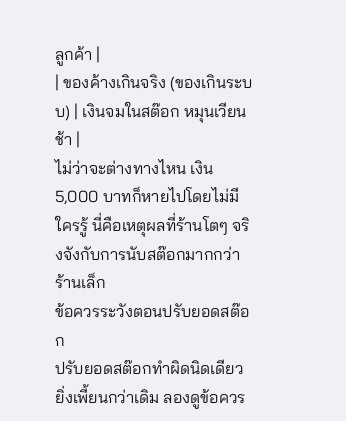ลูกค้า |
| ของค้างเกินจริง (ของเกินระบบ) | เงินจมในสต๊อก หมุนเวียนช้า |
ไม่ว่าจะต่างทางไหน เงิน 5,000 บาทก็หายไปโดยไม่มีใครรู้ นี่คือเหตุผลที่ร้านโตๆ จริงจังกับการนับสต๊อกมากกว่าร้านเล็ก
ข้อควรระวังตอนปรับยอดสต๊อก
ปรับยอดสต๊อกทำผิดนิดเดียว ยิ่งเพี้ยนกว่าเดิม ลองดูข้อควร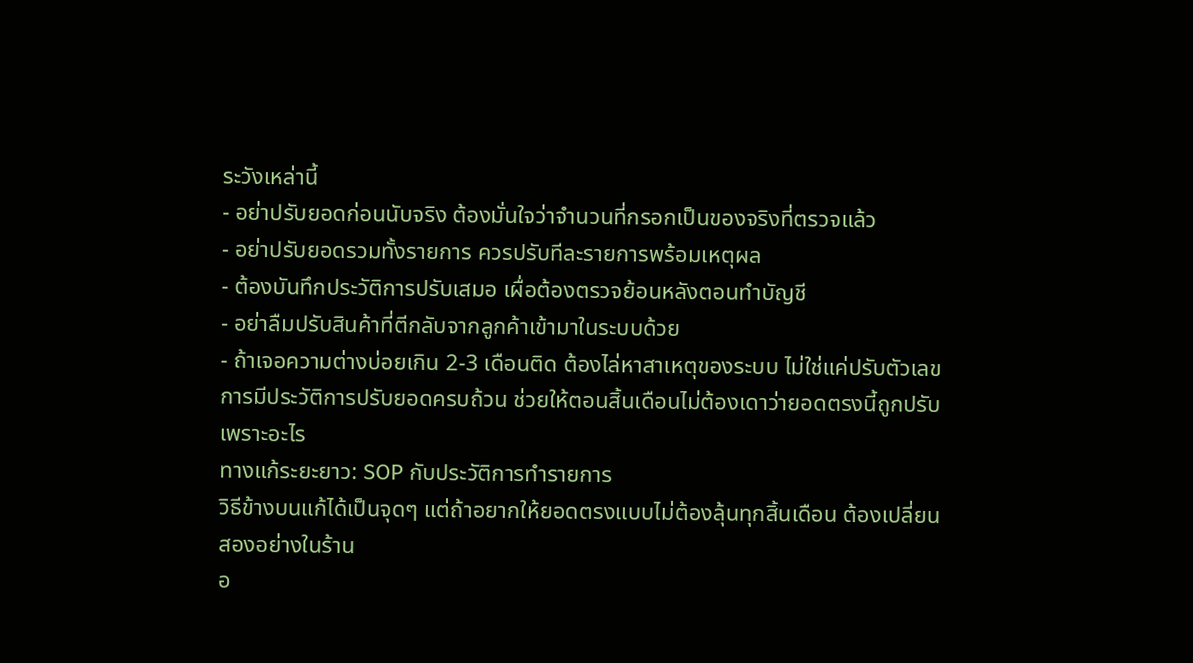ระวังเหล่านี้
- อย่าปรับยอดก่อนนับจริง ต้องมั่นใจว่าจำนวนที่กรอกเป็นของจริงที่ตรวจแล้ว
- อย่าปรับยอดรวมทั้งรายการ ควรปรับทีละรายการพร้อมเหตุผล
- ต้องบันทึกประวัติการปรับเสมอ เผื่อต้องตรวจย้อนหลังตอนทำบัญชี
- อย่าลืมปรับสินค้าที่ตีกลับจากลูกค้าเข้ามาในระบบด้วย
- ถ้าเจอความต่างบ่อยเกิน 2-3 เดือนติด ต้องไล่หาสาเหตุของระบบ ไม่ใช่แค่ปรับตัวเลข
การมีประวัติการปรับยอดครบถ้วน ช่วยให้ตอนสิ้นเดือนไม่ต้องเดาว่ายอดตรงนี้ถูกปรับเพราะอะไร
ทางแก้ระยะยาว: SOP กับประวัติการทำรายการ
วิธีข้างบนแก้ได้เป็นจุดๆ แต่ถ้าอยากให้ยอดตรงแบบไม่ต้องลุ้นทุกสิ้นเดือน ต้องเปลี่ยนสองอย่างในร้าน
อ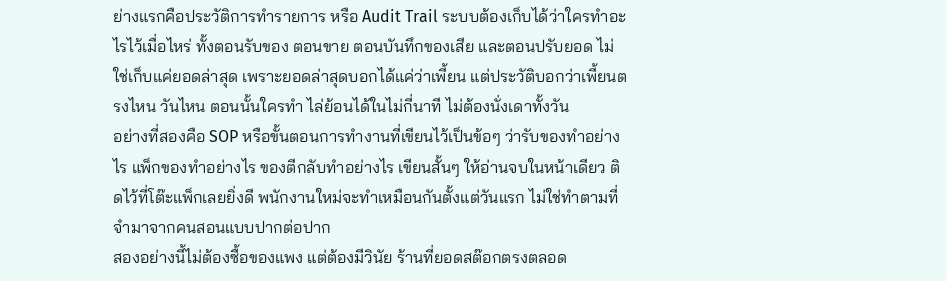ย่างแรกคือประวัติการทำรายการ หรือ Audit Trail ระบบต้องเก็บได้ว่าใครทำอะไรไว้เมื่อไหร่ ทั้งตอนรับของ ตอนขาย ตอนบันทึกของเสีย และตอนปรับยอด ไม่ใช่เก็บแค่ยอดล่าสุด เพราะยอดล่าสุดบอกได้แค่ว่าเพี้ยน แต่ประวัติบอกว่าเพี้ยนตรงไหน วันไหน ตอนนั้นใครทำ ไล่ย้อนได้ในไม่กี่นาที ไม่ต้องนั่งเดาทั้งวัน
อย่างที่สองคือ SOP หรือขั้นตอนการทำงานที่เขียนไว้เป็นข้อๆ ว่ารับของทำอย่างไร แพ็กของทำอย่างไร ของตีกลับทำอย่างไร เขียนสั้นๆ ให้อ่านจบในหน้าเดียว ติดไว้ที่โต๊ะแพ็กเลยยิ่งดี พนักงานใหม่จะทำเหมือนกันตั้งแต่วันแรก ไม่ใช่ทำตามที่จำมาจากคนสอนแบบปากต่อปาก
สองอย่างนี้ไม่ต้องซื้อของแพง แต่ต้องมีวินัย ร้านที่ยอดสต๊อกตรงตลอด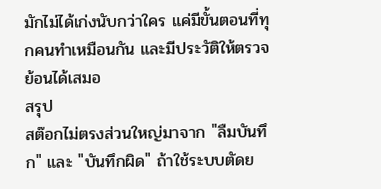มักไม่ได้เก่งนับกว่าใคร แค่มีขั้นตอนที่ทุกคนทำเหมือนกัน และมีประวัติให้ตรวจย้อนได้เสมอ
สรุป
สต๊อกไม่ตรงส่วนใหญ่มาจาก "ลืมบันทึก" และ "บันทึกผิด" ถ้าใช้ระบบตัดย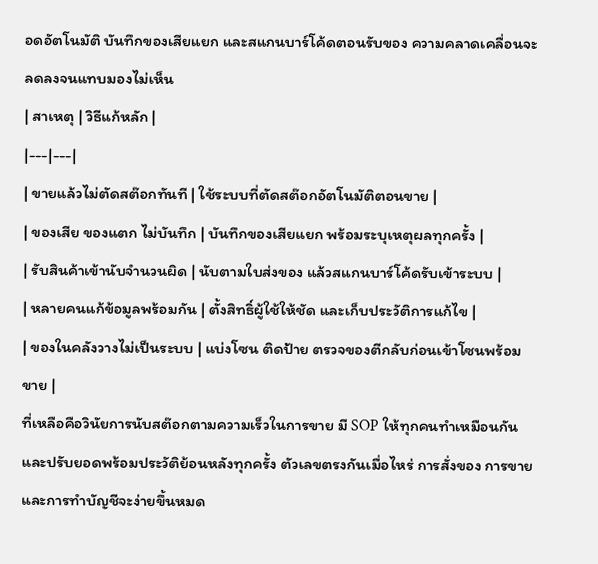อดอัตโนมัติ บันทึกของเสียแยก และสแกนบาร์โค้ดตอนรับของ ความคลาดเคลื่อนจะลดลงจนแทบมองไม่เห็น
| สาเหตุ | วิธีแก้หลัก |
|---|---|
| ขายแล้วไม่ตัดสต๊อกทันที | ใช้ระบบที่ตัดสต๊อกอัตโนมัติตอนขาย |
| ของเสีย ของแตก ไม่บันทึก | บันทึกของเสียแยก พร้อมระบุเหตุผลทุกครั้ง |
| รับสินค้าเข้านับจำนวนผิด | นับตามใบส่งของ แล้วสแกนบาร์โค้ดรับเข้าระบบ |
| หลายคนแก้ข้อมูลพร้อมกัน | ตั้งสิทธิ์ผู้ใช้ให้ชัด และเก็บประวัติการแก้ไข |
| ของในคลังวางไม่เป็นระบบ | แบ่งโซน ติดป้าย ตรวจของตีกลับก่อนเข้าโซนพร้อมขาย |
ที่เหลือคือวินัยการนับสต๊อกตามความเร็วในการขาย มี SOP ให้ทุกคนทำเหมือนกัน และปรับยอดพร้อมประวัติย้อนหลังทุกครั้ง ตัวเลขตรงกันเมื่อไหร่ การสั่งของ การขาย และการทำบัญชีจะง่ายขึ้นหมด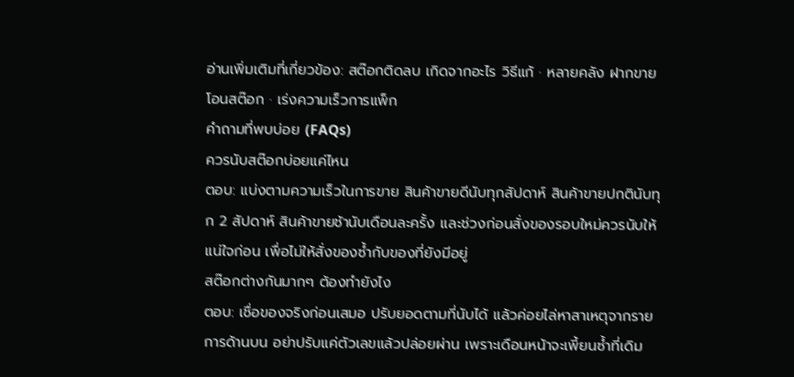อ่านเพิ่มเติมที่เกี่ยวข้อง: สต๊อกติดลบ เกิดจากอะไร วิธีแก้ · หลายคลัง ฝากขาย โอนสต๊อก · เร่งความเร็วการแพ็ก
คำถามที่พบบ่อย (FAQs)
ควรนับสต๊อกบ่อยแค่ไหน
ตอบ: แบ่งตามความเร็วในการขาย สินค้าขายดีนับทุกสัปดาห์ สินค้าขายปกตินับทุก 2 สัปดาห์ สินค้าขายช้านับเดือนละครั้ง และช่วงก่อนสั่งของรอบใหม่ควรนับให้แน่ใจก่อน เพื่อไม่ให้สั่งของซ้ำกับของที่ยังมีอยู่
สต๊อกต่างกันมากๆ ต้องทำยังไง
ตอบ: เชื่อของจริงก่อนเสมอ ปรับยอดตามที่นับได้ แล้วค่อยไล่หาสาเหตุจากรายการด้านบน อย่าปรับแค่ตัวเลขแล้วปล่อยผ่าน เพราะเดือนหน้าจะเพี้ยนซ้ำที่เดิม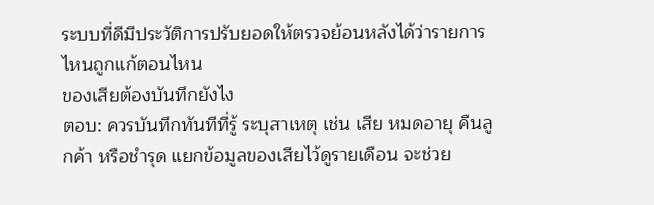ระบบที่ดีมีประวัติการปรับยอดให้ตรวจย้อนหลังได้ว่ารายการไหนถูกแก้ตอนไหน
ของเสียต้องบันทึกยังไง
ตอบ: ควรบันทึกทันทีที่รู้ ระบุสาเหตุ เช่น เสีย หมดอายุ คืนลูกค้า หรือชำรุด แยกข้อมูลของเสียไว้ดูรายเดือน จะช่วย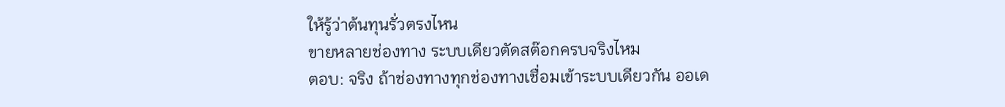ให้รู้ว่าต้นทุนรั่วตรงไหน
ขายหลายช่องทาง ระบบเดียวตัดสต๊อกครบจริงไหม
ตอบ: จริง ถ้าช่องทางทุกช่องทางเชื่อมเข้าระบบเดียวกัน ออเด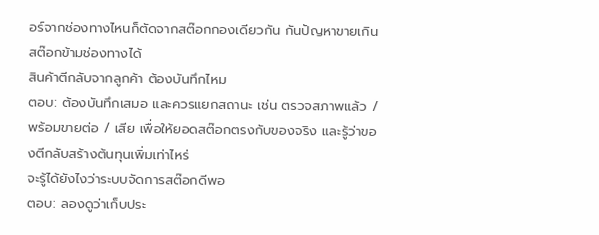อร์จากช่องทางไหนก็ตัดจากสต๊อกกองเดียวกัน กันปัญหาขายเกินสต๊อกข้ามช่องทางได้
สินค้าตีกลับจากลูกค้า ต้องบันทึกไหม
ตอบ: ต้องบันทึกเสมอ และควรแยกสถานะ เช่น ตรวจสภาพแล้ว / พร้อมขายต่อ / เสีย เพื่อให้ยอดสต๊อกตรงกับของจริง และรู้ว่าของตีกลับสร้างต้นทุนเพิ่มเท่าไหร่
จะรู้ได้ยังไงว่าระบบจัดการสต๊อกดีพอ
ตอบ: ลองดูว่าเก็บประ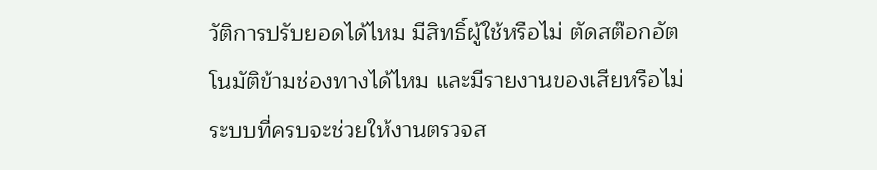วัติการปรับยอดได้ไหม มีสิทธิ์ผู้ใช้หรือไม่ ตัดสต๊อกอัตโนมัติข้ามช่องทางได้ไหม และมีรายงานของเสียหรือไม่ ระบบที่ครบจะช่วยให้งานตรวจส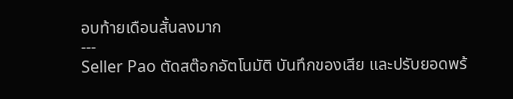อบท้ายเดือนสั้นลงมาก
---
Seller Pao ตัดสต๊อกอัตโนมัติ บันทึกของเสีย และปรับยอดพร้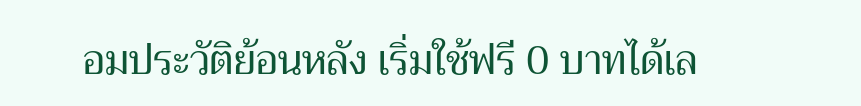อมประวัติย้อนหลัง เริ่มใช้ฟรี 0 บาทได้เล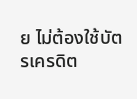ย ไม่ต้องใช้บัตรเครดิต